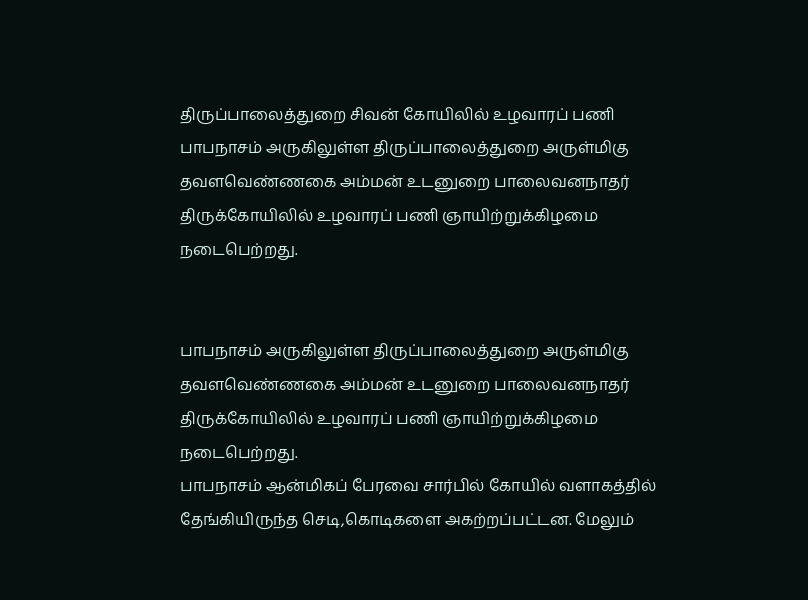திருப்பாலைத்துறை சிவன் கோயிலில் உழவாரப் பணி
பாபநாசம் அருகிலுள்ள திருப்பாலைத்துறை அருள்மிகு தவளவெண்ணகை அம்மன் உடனுறை பாலைவனநாதர் திருக்கோயிலில் உழவாரப் பணி ஞாயிற்றுக்கிழமை நடைபெற்றது.


பாபநாசம் அருகிலுள்ள திருப்பாலைத்துறை அருள்மிகு தவளவெண்ணகை அம்மன் உடனுறை பாலைவனநாதர் திருக்கோயிலில் உழவாரப் பணி ஞாயிற்றுக்கிழமை நடைபெற்றது.
பாபநாசம் ஆன்மிகப் பேரவை சார்பில் கோயில் வளாகத்தில் தேங்கியிருந்த செடி,கொடிகளை அகற்றப்பட்டன. மேலும்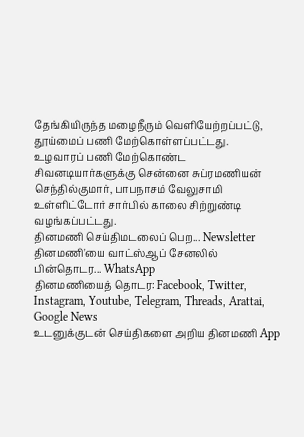தேங்கியிருந்த மழைநீரும் வெளியேற்றப்பட்டு, தூய்மைப் பணி மேற்கொள்ளப்பட்டது.
உழவாரப் பணி மேற்கொண்ட சிவனடியார்களுக்கு சென்னை சுப்ரமணியன் செந்தில்குமார், பாபநாசம் வேலுசாமி உள்ளிட்டோர் சார்பில் காலை சிற்றுண்டி வழங்கப்பட்டது.
தினமணி செய்திமடலைப் பெற... Newsletter
தினமணி'யை வாட்ஸ்ஆப் சேனலில் பின்தொடர... WhatsApp
தினமணியைத் தொடர: Facebook, Twitter, Instagram, Youtube, Telegram, Threads, Arattai, Google News
உடனுக்குடன் செய்திகளை அறிய தினமணி App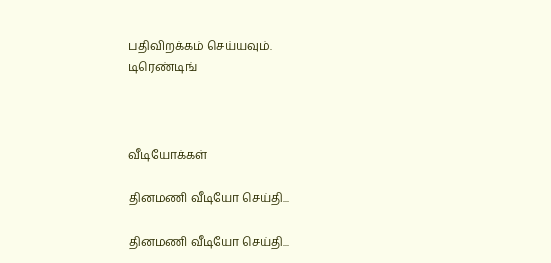பதிவிறக்கம் செய்யவும்.
டிரெண்டிங்



வீடியோக்கள்

தினமணி வீடியோ செய்தி...

தினமணி வீடியோ செய்தி...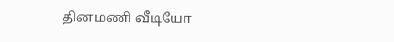தினமணி வீடியோ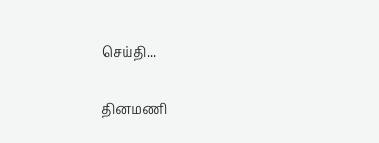செய்தி...

தினமணி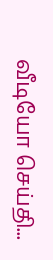வீடியோ செய்தி...